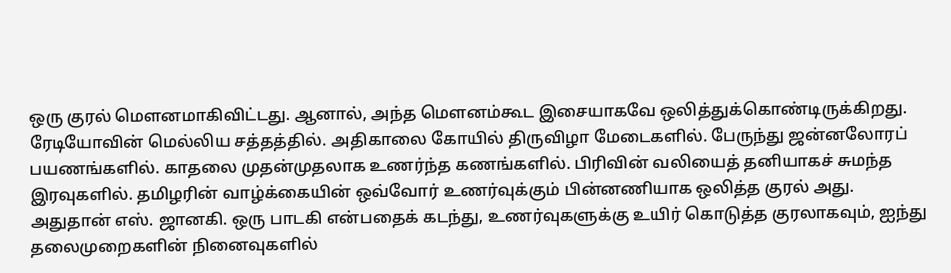ஒரு குரல் மௌனமாகிவிட்டது. ஆனால், அந்த மௌனம்கூட இசையாகவே ஒலித்துக்கொண்டிருக்கிறது. ரேடியோவின் மெல்லிய சத்தத்தில். அதிகாலை கோயில் திருவிழா மேடைகளில். பேருந்து ஜன்னலோரப் பயணங்களில். காதலை முதன்முதலாக உணர்ந்த கணங்களில். பிரிவின் வலியைத் தனியாகச் சுமந்த இரவுகளில். தமிழரின் வாழ்க்கையின் ஒவ்வோர் உணர்வுக்கும் பின்னணியாக ஒலித்த குரல் அது. அதுதான் எஸ். ஜானகி. ஒரு பாடகி என்பதைக் கடந்து, உணர்வுகளுக்கு உயிர் கொடுத்த குரலாகவும், ஐந்து தலைமுறைகளின் நினைவுகளில்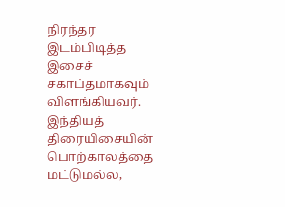நிரந்தர இடம்பிடித்த இசைச் சகாப்தமாகவும் விளங்கியவர். இந்தியத் திரையிசையின் பொற்காலத்தை மட்டுமல்ல,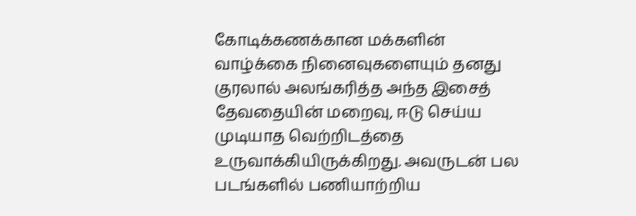கோடிக்கணக்கான மக்களின் வாழ்க்கை நினைவுகளையும் தனது குரலால் அலங்கரித்த அந்த இசைத் தேவதையின் மறைவு, ஈடு செய்ய முடியாத வெற்றிடத்தை உருவாக்கியிருக்கிறது. அவருடன் பல படங்களில் பணியாற்றிய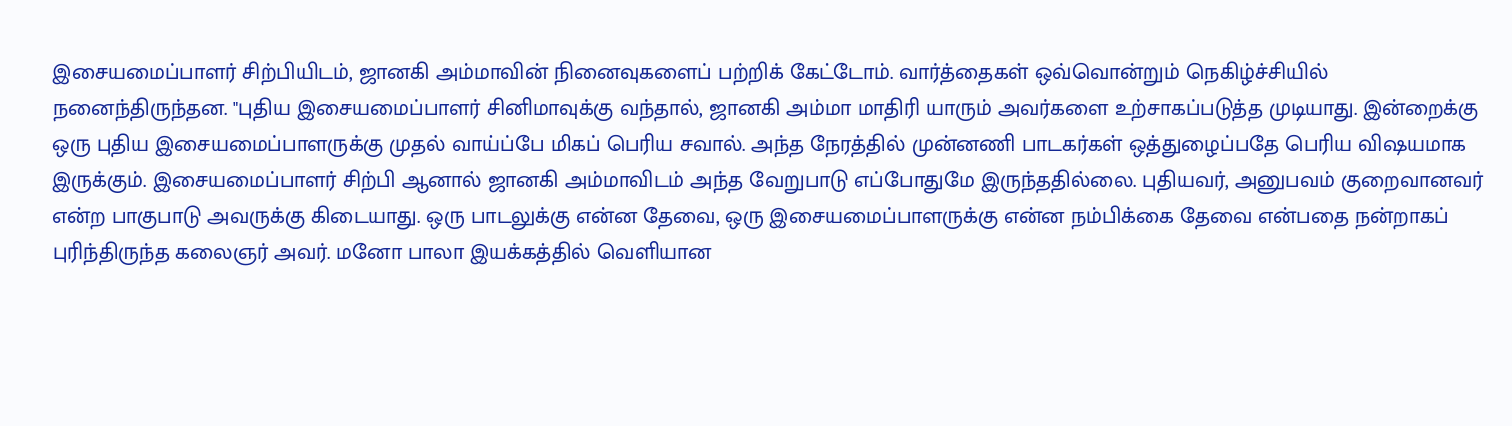இசையமைப்பாளர் சிற்பியிடம், ஜானகி அம்மாவின் நினைவுகளைப் பற்றிக் கேட்டோம். வார்த்தைகள் ஒவ்வொன்றும் நெகிழ்ச்சியில் நனைந்திருந்தன. "புதிய இசையமைப்பாளர் சினிமாவுக்கு வந்தால், ஜானகி அம்மா மாதிரி யாரும் அவர்களை உற்சாகப்படுத்த முடியாது. இன்றைக்கு ஒரு புதிய இசையமைப்பாளருக்கு முதல் வாய்ப்பே மிகப் பெரிய சவால். அந்த நேரத்தில் முன்னணி பாடகர்கள் ஒத்துழைப்பதே பெரிய விஷயமாக இருக்கும். இசையமைப்பாளர் சிற்பி ஆனால் ஜானகி அம்மாவிடம் அந்த வேறுபாடு எப்போதுமே இருந்ததில்லை. புதியவர், அனுபவம் குறைவானவர் என்ற பாகுபாடு அவருக்கு கிடையாது. ஒரு பாடலுக்கு என்ன தேவை, ஒரு இசையமைப்பாளருக்கு என்ன நம்பிக்கை தேவை என்பதை நன்றாகப் புரிந்திருந்த கலைஞர் அவர். மனோ பாலா இயக்கத்தில் வெளியான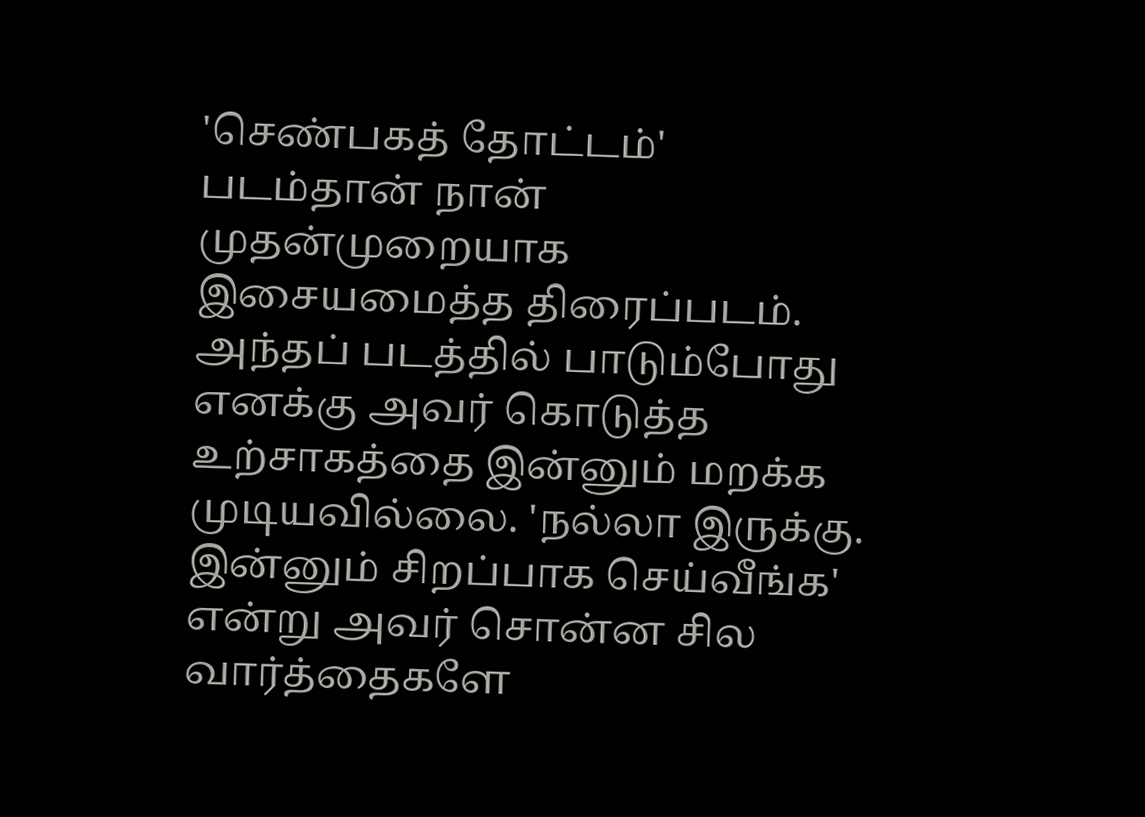'செண்பகத் தோட்டம்' படம்தான் நான் முதன்முறையாக இசையமைத்த திரைப்படம். அந்தப் படத்தில் பாடும்போது எனக்கு அவர் கொடுத்த உற்சாகத்தை இன்னும் மறக்க முடியவில்லை. 'நல்லா இருக்கு. இன்னும் சிறப்பாக செய்வீங்க' என்று அவர் சொன்ன சில வார்த்தைகளே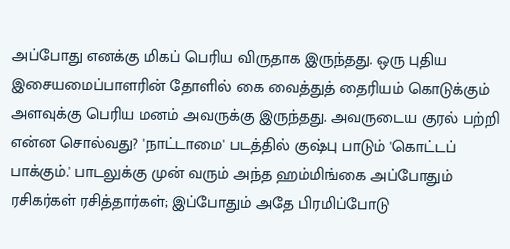அப்போது எனக்கு மிகப் பெரிய விருதாக இருந்தது. ஒரு புதிய இசையமைப்பாளரின் தோளில் கை வைத்துத் தைரியம் கொடுக்கும் அளவுக்கு பெரிய மனம் அவருக்கு இருந்தது. அவருடைய குரல் பற்றி என்ன சொல்வது? 'நாட்டாமை' படத்தில் குஷ்பு பாடும் 'கொட்டப் பாக்கும்.' பாடலுக்கு முன் வரும் அந்த ஹம்மிங்கை அப்போதும் ரசிகர்கள் ரசித்தார்கள்; இப்போதும் அதே பிரமிப்போடு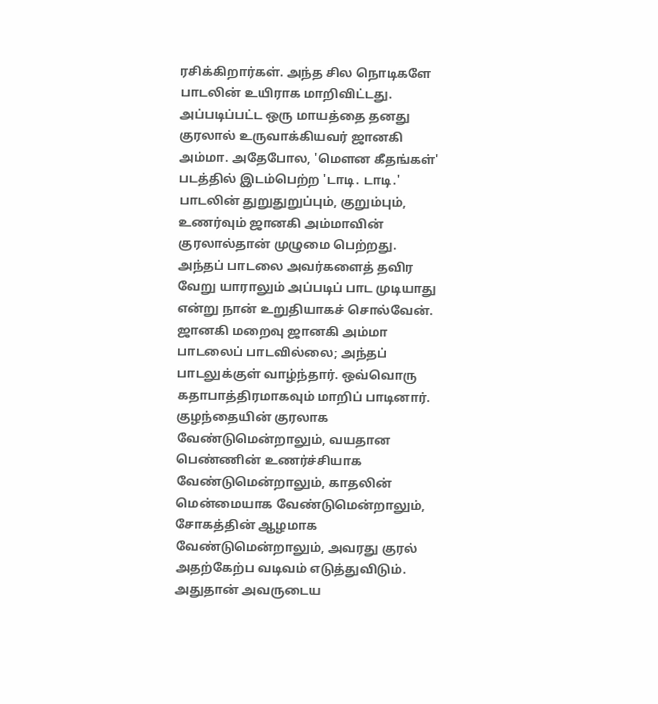ரசிக்கிறார்கள். அந்த சில நொடிகளே பாடலின் உயிராக மாறிவிட்டது. அப்படிப்பட்ட ஒரு மாயத்தை தனது குரலால் உருவாக்கியவர் ஜானகி அம்மா. அதேபோல, 'மெளன கீதங்கள்' படத்தில் இடம்பெற்ற 'டாடி. டாடி.' பாடலின் துறுதுறுப்பும், குறும்பும், உணர்வும் ஜானகி அம்மாவின் குரலால்தான் முழுமை பெற்றது. அந்தப் பாடலை அவர்களைத் தவிர வேறு யாராலும் அப்படிப் பாட முடியாது என்று நான் உறுதியாகச் சொல்வேன். ஜானகி மறைவு ஜானகி அம்மா பாடலைப் பாடவில்லை; அந்தப் பாடலுக்குள் வாழ்ந்தார். ஒவ்வொரு கதாபாத்திரமாகவும் மாறிப் பாடினார். குழந்தையின் குரலாக வேண்டுமென்றாலும், வயதான பெண்ணின் உணர்ச்சியாக வேண்டுமென்றாலும், காதலின் மென்மையாக வேண்டுமென்றாலும், சோகத்தின் ஆழமாக வேண்டுமென்றாலும், அவரது குரல் அதற்கேற்ப வடிவம் எடுத்துவிடும். அதுதான் அவருடைய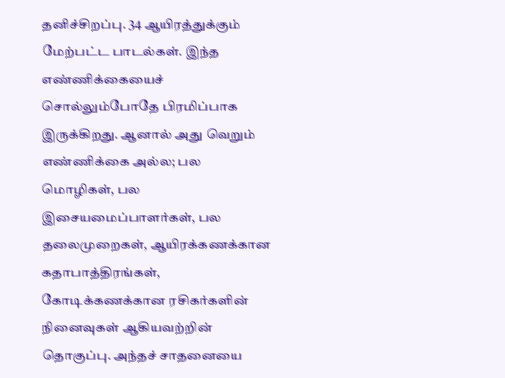தனிச்சிறப்பு. 34 ஆயிரத்துக்கும் மேற்பட்ட பாடல்கள். இந்த எண்ணிக்கையைச் சொல்லும்போதே பிரமிப்பாக இருக்கிறது. ஆனால் அது வெறும் எண்ணிக்கை அல்ல; பல மொழிகள், பல இசையமைப்பாளர்கள், பல தலைமுறைகள், ஆயிரக்கணக்கான கதாபாத்திரங்கள், கோடிக்கணக்கான ரசிகர்களின் நினைவுகள் ஆகியவற்றின் தொகுப்பு. அந்தச் சாதனையை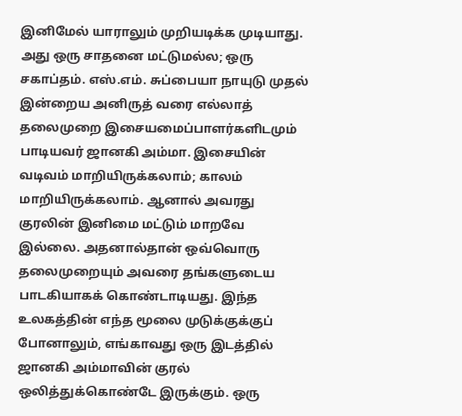இனிமேல் யாராலும் முறியடிக்க முடியாது. அது ஒரு சாதனை மட்டுமல்ல; ஒரு சகாப்தம். எஸ்.எம். சுப்பையா நாயுடு முதல் இன்றைய அனிருத் வரை எல்லாத் தலைமுறை இசையமைப்பாளர்களிடமும் பாடியவர் ஜானகி அம்மா. இசையின் வடிவம் மாறியிருக்கலாம்; காலம் மாறியிருக்கலாம். ஆனால் அவரது குரலின் இனிமை மட்டும் மாறவே இல்லை. அதனால்தான் ஒவ்வொரு தலைமுறையும் அவரை தங்களுடைய பாடகியாகக் கொண்டாடியது. இந்த உலகத்தின் எந்த மூலை முடுக்குக்குப் போனாலும், எங்காவது ஒரு இடத்தில் ஜானகி அம்மாவின் குரல் ஒலித்துக்கொண்டே இருக்கும். ஒரு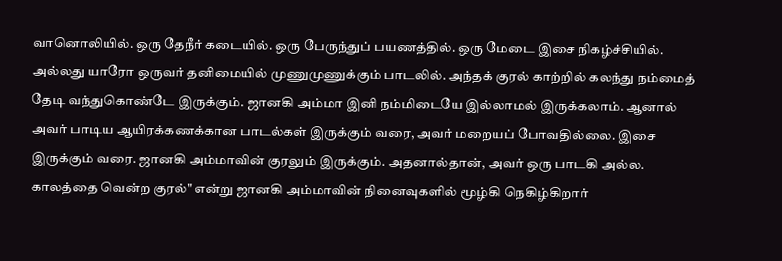வானொலியில். ஒரு தேநீர் கடையில். ஒரு பேருந்துப் பயணத்தில். ஒரு மேடை இசை நிகழ்ச்சியில். அல்லது யாரோ ஒருவர் தனிமையில் முணுமுணுக்கும் பாடலில். அந்தக் குரல் காற்றில் கலந்து நம்மைத் தேடி வந்துகொண்டே இருக்கும். ஜானகி அம்மா இனி நம்மிடையே இல்லாமல் இருக்கலாம். ஆனால் அவர் பாடிய ஆயிரக்கணக்கான பாடல்கள் இருக்கும் வரை, அவர் மறையப் போவதில்லை. இசை இருக்கும் வரை. ஜானகி அம்மாவின் குரலும் இருக்கும். அதனால்தான், அவர் ஒரு பாடகி அல்ல. காலத்தை வென்ற குரல்" என்று ஜானகி அம்மாவின் நினைவுகளில் மூழ்கி நெகிழ்கிறார்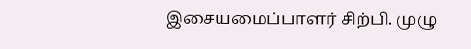இசையமைப்பாளர் சிற்பி. முழு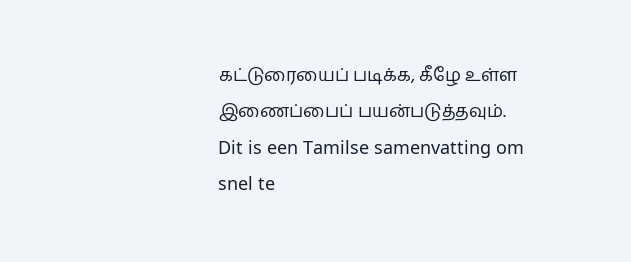கட்டுரையைப் படிக்க, கீழே உள்ள இணைப்பைப் பயன்படுத்தவும்.
Dit is een Tamilse samenvatting om snel te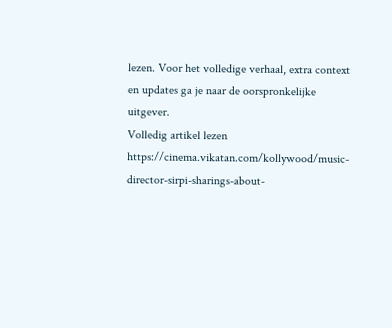lezen. Voor het volledige verhaal, extra context en updates ga je naar de oorspronkelijke uitgever.
Volledig artikel lezen
https://cinema.vikatan.com/kollywood/music-director-sirpi-sharings-about-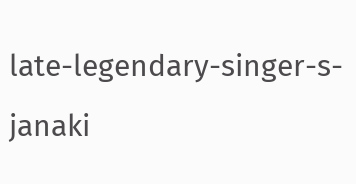late-legendary-singer-s-janaki